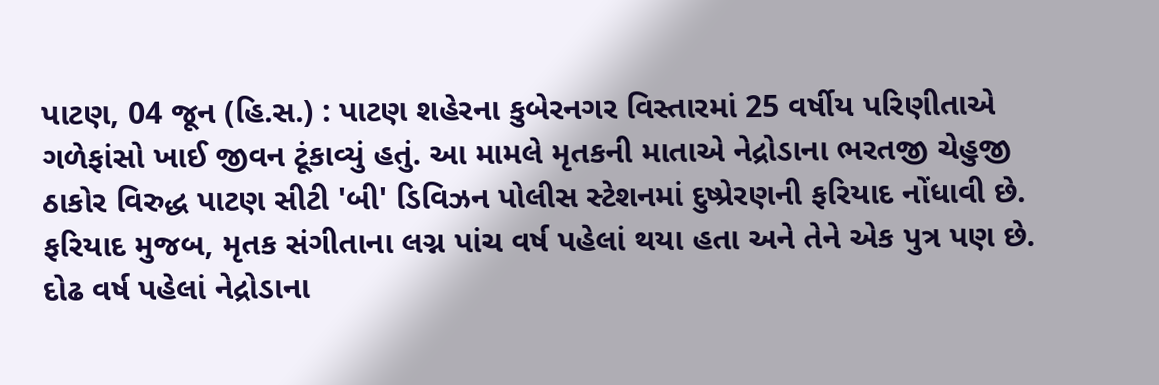પાટણ, 04 જૂન (હિ.સ.) : પાટણ શહેરના કુબેરનગર વિસ્તારમાં 25 વર્ષીય પરિણીતાએ ગળેફાંસો ખાઈ જીવન ટૂંકાવ્યું હતું. આ મામલે મૃતકની માતાએ નેદ્રોડાના ભરતજી ચેહુજી ઠાકોર વિરુદ્ધ પાટણ સીટી 'બી' ડિવિઝન પોલીસ સ્ટેશનમાં દુષ્પ્રેરણની ફરિયાદ નોંધાવી છે.
ફરિયાદ મુજબ, મૃતક સંગીતાના લગ્ન પાંચ વર્ષ પહેલાં થયા હતા અને તેને એક પુત્ર પણ છે. દોઢ વર્ષ પહેલાં નેદ્રોડાના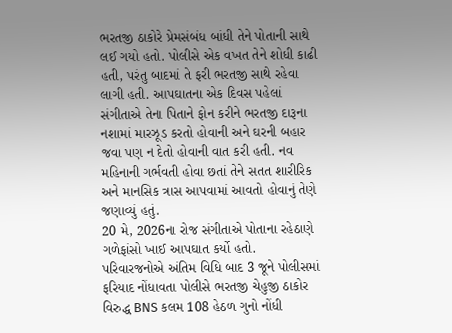ભરતજી ઠાકોરે પ્રેમસંબંધ બાંધી તેને પોતાની સાથે લઈ ગયો હતો. પોલીસે એક વખત તેને શોધી કાઢી હતી, પરંતુ બાદમાં તે ફરી ભરતજી સાથે રહેવા લાગી હતી. આપઘાતના એક દિવસ પહેલાં સંગીતાએ તેના પિતાને ફોન કરીને ભરતજી દારૂના નશામાં મારઝૂડ કરતો હોવાની અને ઘરની બહાર જવા પણ ન દેતો હોવાની વાત કરી હતી. નવ મહિનાની ગર્ભવતી હોવા છતાં તેને સતત શારીરિક અને માનસિક ત્રાસ આપવામાં આવતો હોવાનું તેણે જણાવ્યું હતું.
20 મે, 2026ના રોજ સંગીતાએ પોતાના રહેઠાણે ગળેફાંસો ખાઈ આપઘાત કર્યો હતો. પરિવારજનોએ અંતિમ વિધિ બાદ 3 જૂને પોલીસમાં ફરિયાદ નોંધાવતા પોલીસે ભરતજી ચેહુજી ઠાકોર વિરુદ્ધ BNS કલમ 108 હેઠળ ગુનો નોંધી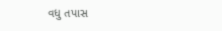વધુ તપાસ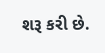શરૂ કરી છે.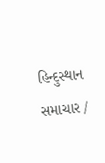હિન્દુસ્થાન સમાચાર /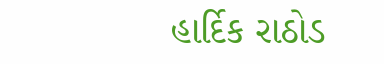હાર્દિક રાઠોડ